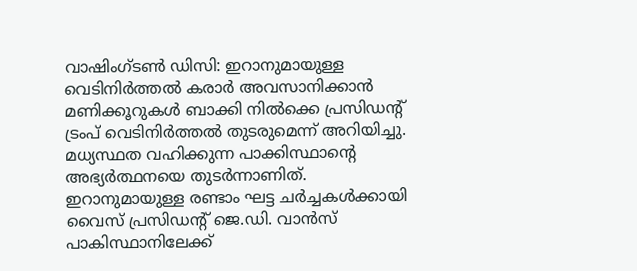വാഷിംഗ്ടൺ ഡിസി: ഇറാനുമായുള്ള വെടിനിർത്തൽ കരാർ അവസാനിക്കാൻ മണിക്കൂറുകൾ ബാക്കി നിൽക്കെ പ്രസിഡന്റ് ട്രംപ് വെടിനിർത്തൽ തുടരുമെന്ന് അറിയിച്ചു. മധ്യസ്ഥത വഹിക്കുന്ന പാക്കിസ്ഥാന്റെ അഭ്യർത്ഥനയെ തുടർന്നാണിത്.
ഇറാനുമായുള്ള രണ്ടാം ഘട്ട ചർച്ചകൾക്കായി വൈസ് പ്രസിഡന്റ് ജെ.ഡി. വാൻസ് പാകിസ്ഥാനിലേക്ക്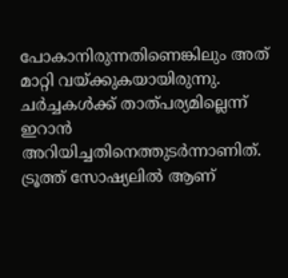പോകാനിരുന്നതിണെങ്കിലും അത് മാറ്റി വയ്ക്കുകയായിരുന്നു. ചർച്ചകൾക്ക് താത്പര്യമില്ലെന്ന് ഇറാൻ അറിയിച്ചതിനെത്തുടർന്നാണിത്.
ട്രൂത്ത് സോഷ്യലിൽ ആണ്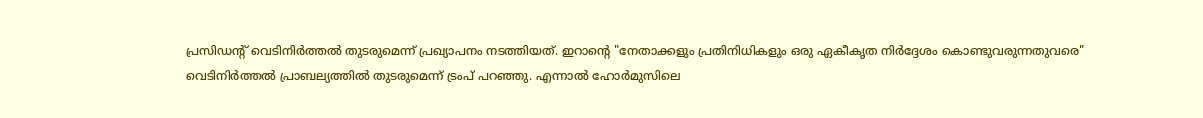പ്രസിഡന്റ് വെടിനിർത്തൽ തുടരുമെന്ന് പ്രഖ്യാപനം നടത്തിയത്. ഇറാന്റെ "നേതാക്കളും പ്രതിനിധികളും ഒരു ഏകീകൃത നിർദ്ദേശം കൊണ്ടുവരുന്നതുവരെ" വെടിനിർത്തൽ പ്രാബല്യത്തിൽ തുടരുമെന്ന് ട്രംപ് പറഞ്ഞു. എന്നാൽ ഹോർമുസിലെ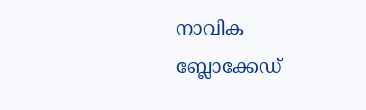നാവിക ബ്ലോക്കേഡ്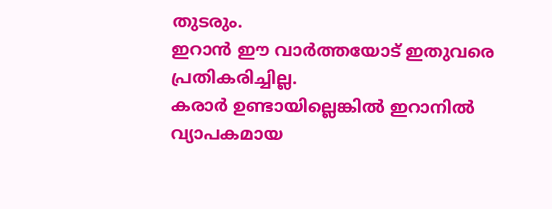തുടരും.
ഇറാൻ ഈ വാർത്തയോട് ഇതുവരെ പ്രതികരിച്ചില്ല.
കരാർ ഉണ്ടായില്ലെങ്കിൽ ഇറാനിൽ വ്യാപകമായ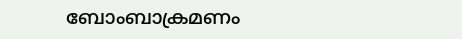ബോംബാക്രമണം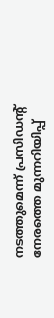നടത്തുമെന്ന് പ്രസിഡന്റ് നേരത്തെ മുന്നറിയിപ്പ്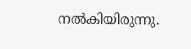നൽകിയിരുന്നു.